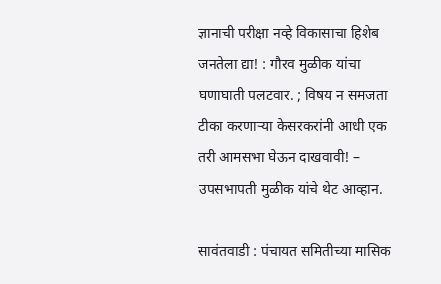ज्ञानाची परीक्षा नव्हे विकासाचा हिशेब जनतेला द्या! : गौरव मुळीक यांचा घणाघाती पलटवार. ; विषय न समजता टीका करणाऱ्या केसरकरांनी आधी एक तरी आमसभा घेऊन दाखवावी! – उपसभापती मुळीक यांचे थेट आव्हान.

सावंतवाडी : पंचायत समितीच्या मासिक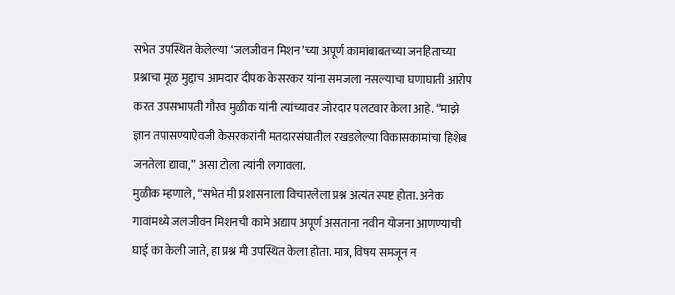सभेत उपस्थित केलेल्या ‘जलजीवन मिशन’च्या अपूर्ण कामांबाबतच्या जनहिताच्या प्रश्नाचा मूळ मुद्दाच आमदार दीपक केसरकर यांना समजला नसल्याचा घणाघाती आरोप करत उपसभापती गौरव मुळीक यांनी त्यांच्यावर जोरदार पलटवार केला आहे. “माझे ज्ञान तपासण्याऐवजी केसरकरांनी मतदारसंघातील रखडलेल्या विकासकामांचा हिशेब जनतेला द्यावा,” असा टोला त्यांनी लगावला.
मुळीक म्हणाले, “सभेत मी प्रशासनाला विचारलेला प्रश्न अत्यंत स्पष्ट होता. अनेक गावांमध्ये जलजीवन मिशनची कामे अद्याप अपूर्ण असताना नवीन योजना आणण्याची घाई का केली जाते, हा प्रश्न मी उपस्थित केला होता. मात्र, विषय समजून न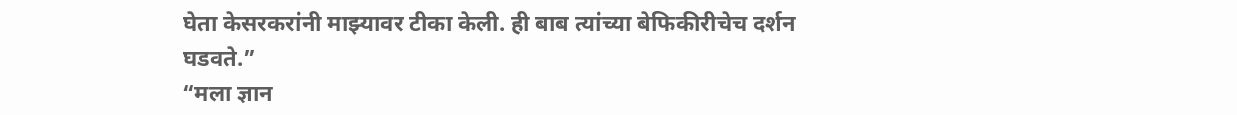घेता केसरकरांनी माझ्यावर टीका केली. ही बाब त्यांच्या बेफिकीरीचेच दर्शन घडवते.”
“मला ज्ञान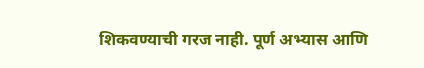शिकवण्याची गरज नाही. पूर्ण अभ्यास आणि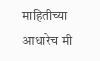माहितीच्या आधारेच मी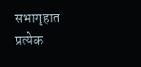सभागृहात प्रत्येक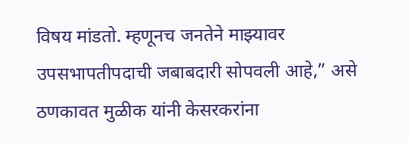विषय मांडतो. म्हणूनच जनतेने माझ्यावर उपसभापतीपदाची जबाबदारी सोपवली आहे,” असे ठणकावत मुळीक यांनी केसरकरांना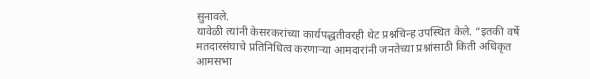सुनावले.
यावेळी त्यांनी केसरकरांच्या कार्यपद्धतीवरही थेट प्रश्नचिन्ह उपस्थित केले. “इतकी वर्षे मतदारसंघाचे प्रतिनिधित्व करणाऱ्या आमदारांनी जनतेच्या प्रश्नांसाठी किती अधिकृत आमसभा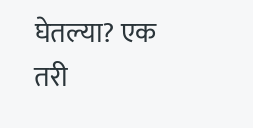घेतल्या? एक तरी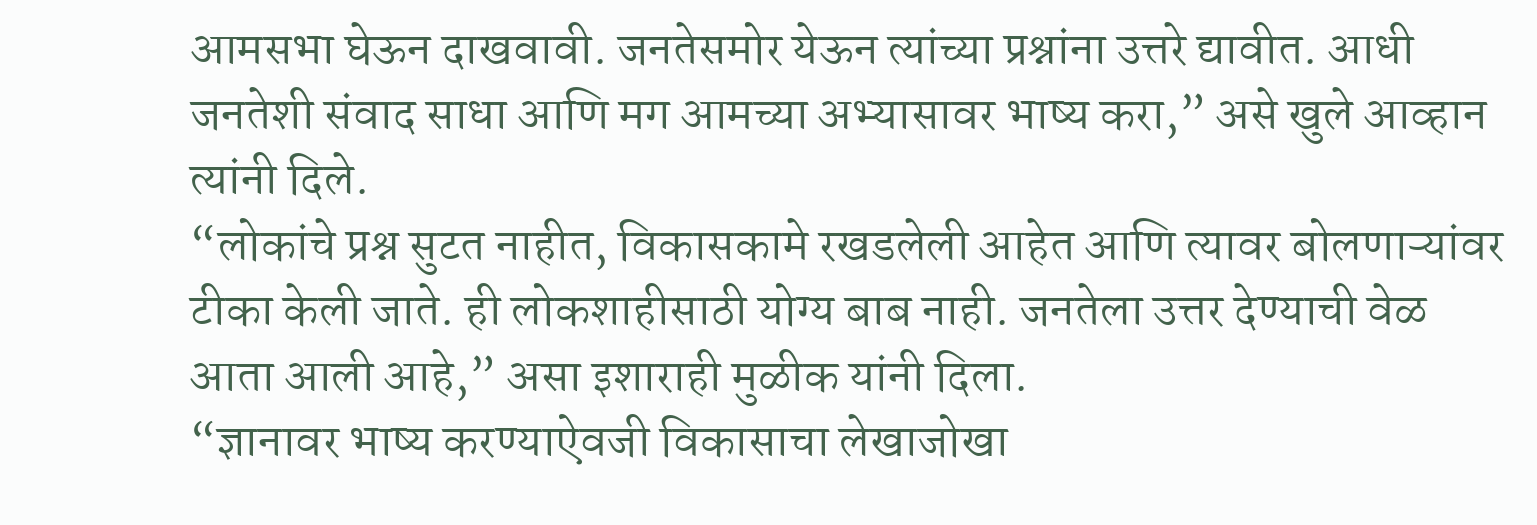आमसभा घेऊन दाखवावी. जनतेसमोर येऊन त्यांच्या प्रश्नांना उत्तरे द्यावीत. आधी जनतेशी संवाद साधा आणि मग आमच्या अभ्यासावर भाष्य करा,” असे खुले आव्हान त्यांनी दिले.
“लोकांचे प्रश्न सुटत नाहीत, विकासकामे रखडलेली आहेत आणि त्यावर बोलणाऱ्यांवर टीका केली जाते. ही लोकशाहीसाठी योग्य बाब नाही. जनतेला उत्तर देण्याची वेळ आता आली आहे,” असा इशाराही मुळीक यांनी दिला.
“ज्ञानावर भाष्य करण्याऐवजी विकासाचा लेखाजोखा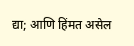द्या; आणि हिंमत असेल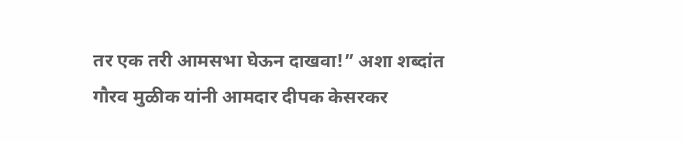तर एक तरी आमसभा घेऊन दाखवा!” अशा शब्दांत गौरव मुळीक यांनी आमदार दीपक केसरकर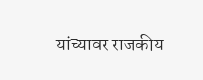यांच्यावर राजकीय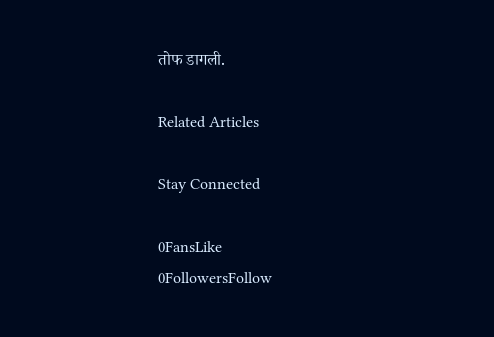तोफ डागली.

Related Articles

Stay Connected

0FansLike
0FollowersFollow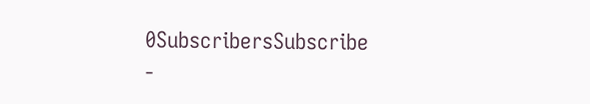0SubscribersSubscribe
-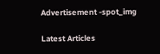Advertisement -spot_img

Latest Articles